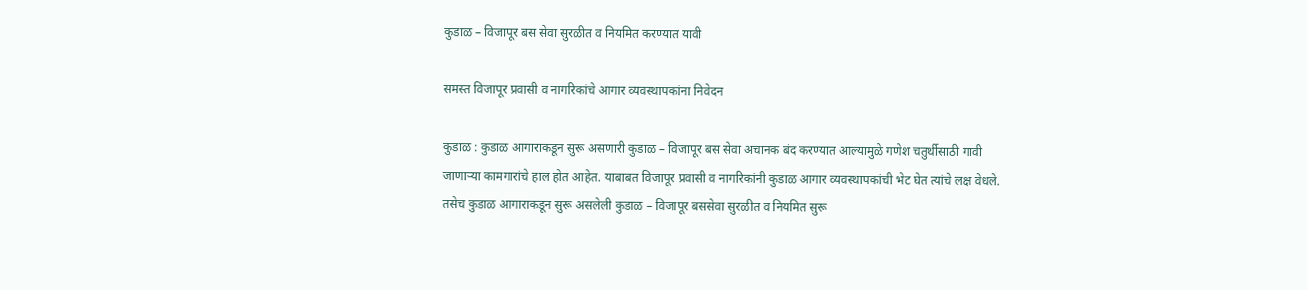कुडाळ – विजापूर बस सेवा सुरळीत व नियमित करण्यात यावी

समस्त विजापूर प्रवासी व नागरिकांचे आगार व्यवस्थापकांना निवेदन

कुडाळ : कुडाळ आगाराकडून सुरू असणारी कुडाळ – विजापूर बस सेवा अचानक बंद करण्यात आल्यामुळे गणेश चतुर्थीसाठी गावी जाणाऱ्या कामगारांचे हाल होत आहेत. याबाबत विजापूर प्रवासी व नागरिकांनी कुडाळ आगार व्यवस्थापकांची भेट घेत त्यांचे लक्ष वेधले. तसेच कुडाळ आगाराकडून सुरू असलेली कुडाळ – विजापूर बससेवा सुरळीत व नियमित सुरू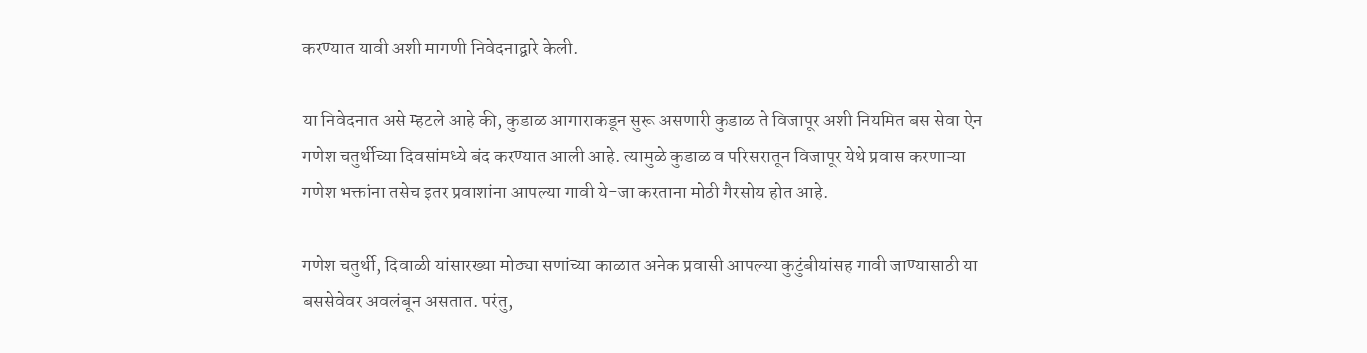करण्यात यावी अशी मागणी निवेदनाद्वारे केली.

या निवेदनात असे म्हटले आहे की, कुडाळ आगाराकडून सुरू असणारी कुडाळ ते विजापूर अशी नियमित बस सेवा ऐन गणेश चतुर्थीच्या दिवसांमध्ये बंद करण्यात आली आहे. त्यामुळे कुडाळ व परिसरातून विजापूर येथे प्रवास करणाऱ्या गणेश भक्तांना तसेच इतर प्रवाशांना आपल्या गावी ये-जा करताना मोठी गैरसोय होत आहे.

गणेश चतुर्थी, दिवाळी यांसारख्या मोठ्या सणांच्या काळात अनेक प्रवासी आपल्या कुटुंबीयांसह गावी जाण्यासाठी या बससेवेवर अवलंबून असतात. परंतु,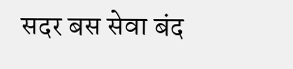सदर बस सेवा बंद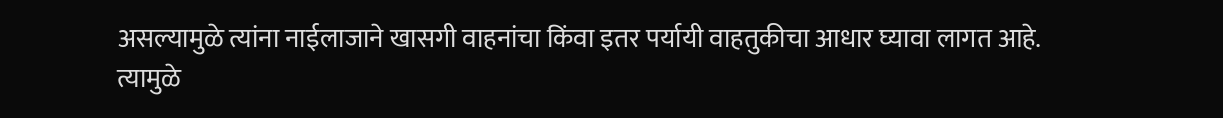असल्यामुळे त्यांना नाईलाजाने खासगी वाहनांचा किंवा इतर पर्यायी वाहतुकीचा आधार घ्यावा लागत आहे. त्यामुळे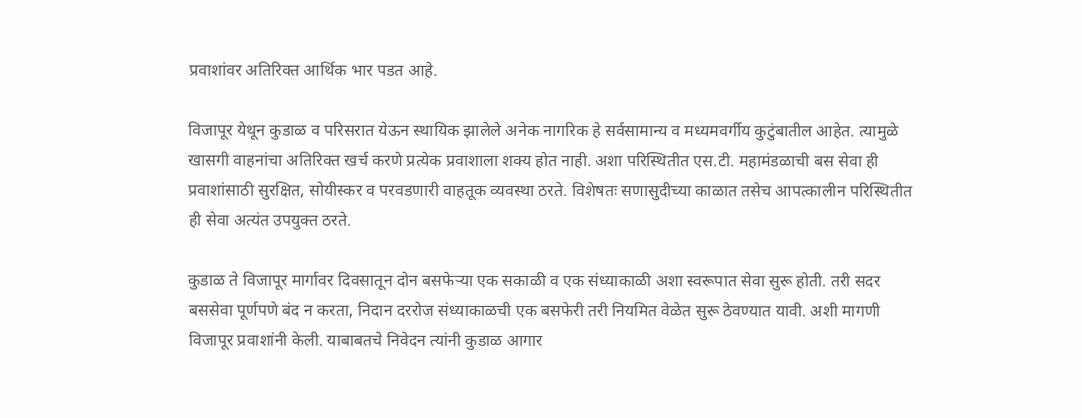प्रवाशांवर अतिरिक्त आर्थिक भार पडत आहे.

विजापूर येथून कुडाळ व परिसरात येऊन स्थायिक झालेले अनेक नागरिक हे सर्वसामान्य व मध्यमवर्गीय कुटुंबातील आहेत. त्यामुळे खासगी वाहनांचा अतिरिक्त खर्च करणे प्रत्येक प्रवाशाला शक्य होत नाही. अशा परिस्थितीत एस.टी. महामंडळाची बस सेवा ही प्रवाशांसाठी सुरक्षित, सोयीस्कर व परवडणारी वाहतूक व्यवस्था ठरते. विशेषतः सणासुदीच्या काळात तसेच आपत्कालीन परिस्थितीत ही सेवा अत्यंत उपयुक्त ठरते.

कुडाळ ते विजापूर मार्गावर दिवसातून दोन बसफेऱ्या एक सकाळी व एक संध्याकाळी अशा स्वरूपात सेवा सुरू होती. तरी सदर बससेवा पूर्णपणे बंद न करता, निदान दररोज संध्याकाळची एक बसफेरी तरी नियमित वेळेत सुरू ठेवण्यात यावी. अशी मागणी विजापूर प्रवाशांनी केली. याबाबतचे निवेदन त्यांनी कुडाळ आगार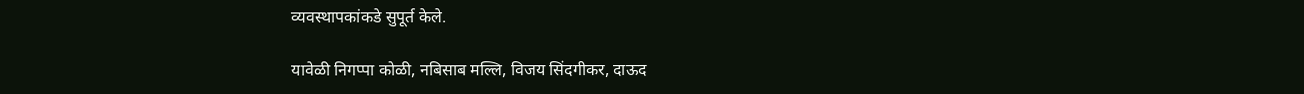व्यवस्थापकांकडे सुपूर्त केले.

यावेळी निगप्पा कोळी, नबिसाब मल्लि, विजय सिंदगीकर, दाऊद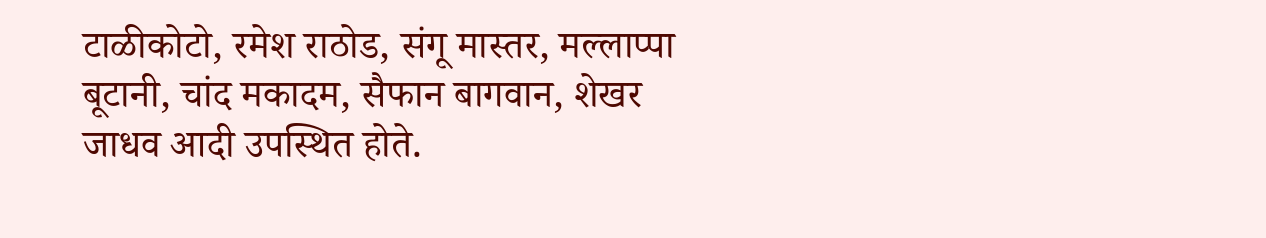टाळीकोटो, रमेश राठोड, संगू मास्तर, मल्लाप्पा बूटानी, चांद मकादम, सैफान बागवान, शेखर जाधव आदी उपस्थित होते.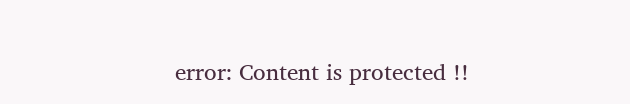error: Content is protected !!